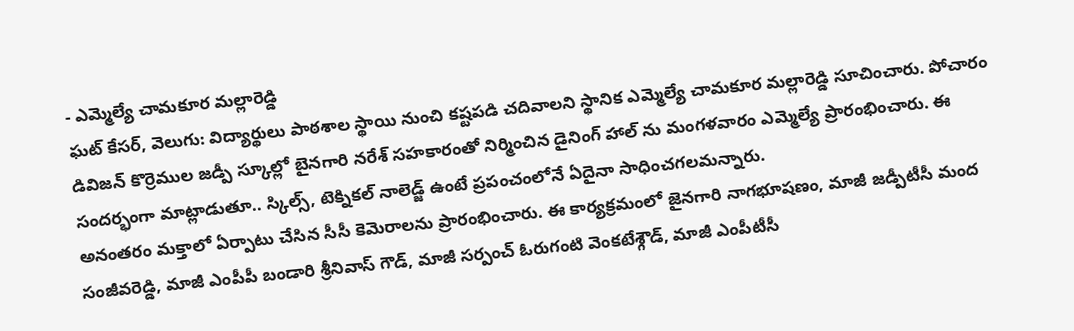- ఎమ్మెల్యే చామకూర మల్లారెడ్డి
ఘట్ కేసర్, వెలుగు: విద్యార్థులు పాఠశాల స్థాయి నుంచి కష్టపడి చదివాలని స్థానిక ఎమ్మెల్యే చామకూర మల్లారెడ్డి సూచించారు. పోచారం డివిజన్ కొర్రెముల జడ్పీ స్కూల్లో బైనగారి నరేశ్ సహకారంతో నిర్మించిన డైనింగ్ హాల్ ను మంగళవారం ఎమ్మెల్యే ప్రారంభించారు. ఈ సందర్భంగా మాట్లాడుతూ.. స్కిల్స్, టెక్నికల్ నాలెడ్జ్ ఉంటే ప్రపంచంలోనే ఏదైనా సాధించగలమన్నారు.
అనంతరం మక్తాలో ఏర్పాటు చేసిన సీసీ కెమెరాలను ప్రారంభించారు. ఈ కార్యక్రమంలో జైనగారి నాగభూషణం, మాజీ జడ్పీటీసీ మంద సంజీవరెడ్డి, మాజీ ఎంపీపీ బండారి శ్రీనివాస్ గౌడ్, మాజీ సర్పంచ్ ఓరుగంటి వెంకటేశ్గౌడ్, మాజీ ఎంపీటీసీ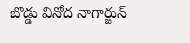బొడ్డు వినోద నాగార్జున్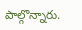పాల్గొన్నారు.